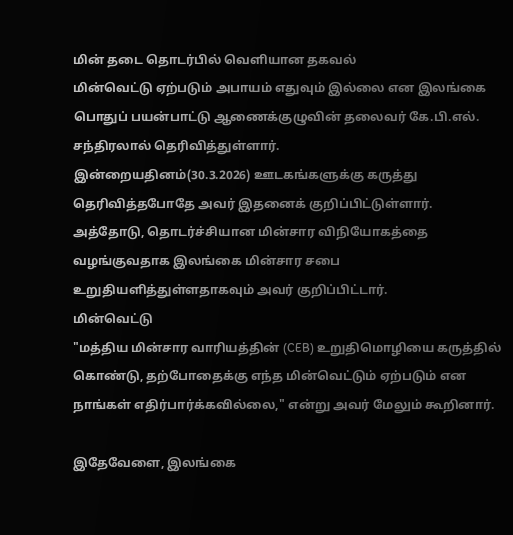மின் தடை தொடர்பில் வெளியான தகவல்
மின்வெட்டு ஏற்படும் அபாயம் எதுவும் இல்லை என இலங்கை பொதுப் பயன்பாட்டு ஆணைக்குழுவின் தலைவர் கே.பி.எல். சந்திரலால் தெரிவித்துள்ளார்.
இன்றையதினம்(30.3.2026) ஊடகங்களுக்கு கருத்து தெரிவித்தபோதே அவர் இதனைக் குறிப்பிட்டுள்ளார்.
அத்தோடு, தொடர்ச்சியான மின்சார விநியோகத்தை வழங்குவதாக இலங்கை மின்சார சபை உறுதியளித்துள்ளதாகவும் அவர் குறிப்பிட்டார்.
மின்வெட்டு
"மத்திய மின்சார வாரியத்தின் (CEB) உறுதிமொழியை கருத்தில் கொண்டு, தற்போதைக்கு எந்த மின்வெட்டும் ஏற்படும் என நாங்கள் எதிர்பார்க்கவில்லை," என்று அவர் மேலும் கூறினார்.

இதேவேளை, இலங்கை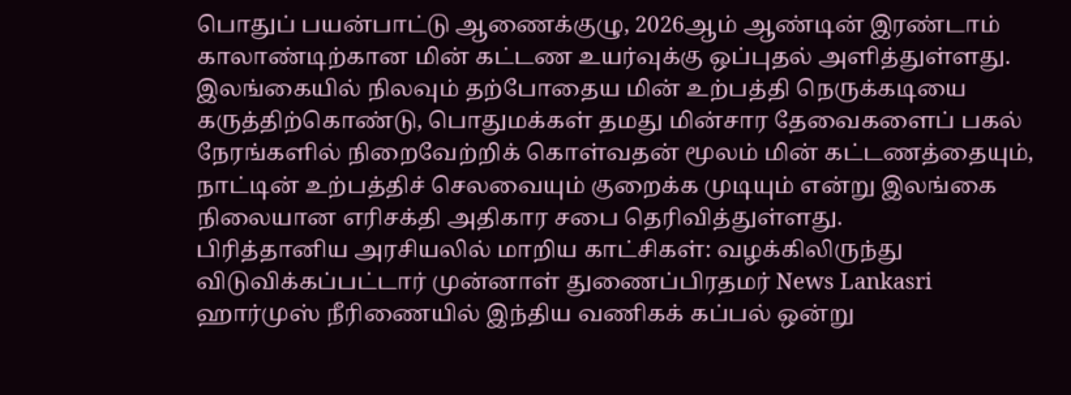பொதுப் பயன்பாட்டு ஆணைக்குழு, 2026ஆம் ஆண்டின் இரண்டாம் காலாண்டிற்கான மின் கட்டண உயர்வுக்கு ஒப்புதல் அளித்துள்ளது.
இலங்கையில் நிலவும் தற்போதைய மின் உற்பத்தி நெருக்கடியை கருத்திற்கொண்டு, பொதுமக்கள் தமது மின்சார தேவைகளைப் பகல் நேரங்களில் நிறைவேற்றிக் கொள்வதன் மூலம் மின் கட்டணத்தையும், நாட்டின் உற்பத்திச் செலவையும் குறைக்க முடியும் என்று இலங்கை நிலையான எரிசக்தி அதிகார சபை தெரிவித்துள்ளது.
பிரித்தானிய அரசியலில் மாறிய காட்சிகள்: வழக்கிலிருந்து விடுவிக்கப்பட்டார் முன்னாள் துணைப்பிரதமர் News Lankasri
ஹார்முஸ் நீரிணையில் இந்திய வணிகக் கப்பல் ஒன்று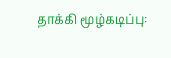தாக்கி மூழ்கடிப்பு: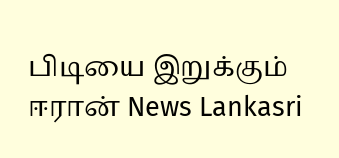பிடியை இறுக்கும் ஈரான் News Lankasri